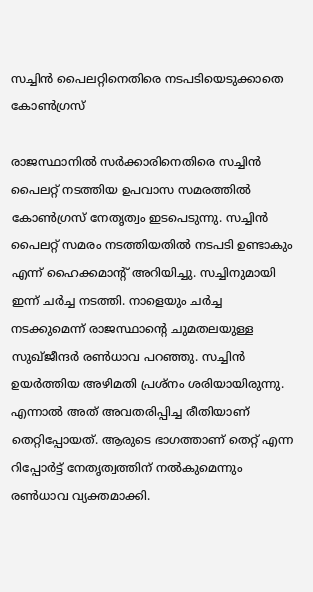സച്ചിന്‍ പൈലറ്റിനെതിരെ നടപടിയെടുക്കാതെ കോണ്‍ഗ്രസ്

രാജസ്ഥാനില്‍ സര്‍ക്കാരിനെതിരെ സച്ചിന്‍ പൈലറ്റ് നടത്തിയ ഉപവാസ സമരത്തില്‍ കോണ്‍ഗ്രസ് നേതൃത്വം ഇടപെടുന്നു. സച്ചിന്‍ പൈലറ്റ് സമരം നടത്തിയതില്‍ നടപടി ഉണ്ടാകും എന്ന് ഹൈക്കമാന്റ് അറിയിച്ചു. സച്ചിനുമായി ഇന്ന് ചര്‍ച്ച നടത്തി. നാളെയും ചര്‍ച്ച നടക്കുമെന്ന് രാജസ്ഥാന്റെ ചുമതലയുള്ള സുഖ്ജീന്ദര്‍ രണ്‍ധാവ പറഞ്ഞു. സച്ചിന്‍ ഉയര്‍ത്തിയ അഴിമതി പ്രശ്‌നം ശരിയായിരുന്നു. എന്നാല്‍ അത് അവതരിപ്പിച്ച രീതിയാണ് തെറ്റിപ്പോയത്. ആരുടെ ഭാഗത്താണ് തെറ്റ് എന്ന റിപ്പോര്‍ട്ട് നേതൃത്വത്തിന് നല്‍കുമെന്നും രണ്‍ധാവ വ്യക്തമാക്കി.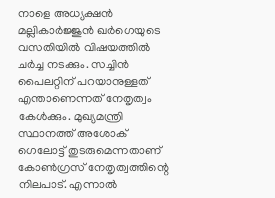നാളെ അധ്യക്ഷന്‍ മല്ലികാര്‍ജ്ജുന്‍ ഖര്‍ഗെയുടെ വസതിയില്‍ വിഷയത്തില്‍ ചര്‍ച്ച നടക്കും. സച്ചിന്‍ പൈലറ്റിന് പറയാനുള്ളത് എന്താണെന്നത് നേതൃത്വം കേള്‍ക്കും. മുഖ്യമന്ത്രി സ്ഥാനത്ത് അശോക് ഗെലോട്ട് തുടരുമെന്നതാണ് കോണ്‍ഗ്രസ് നേതൃത്വത്തിന്റെ നിലപാട്. എന്നാല്‍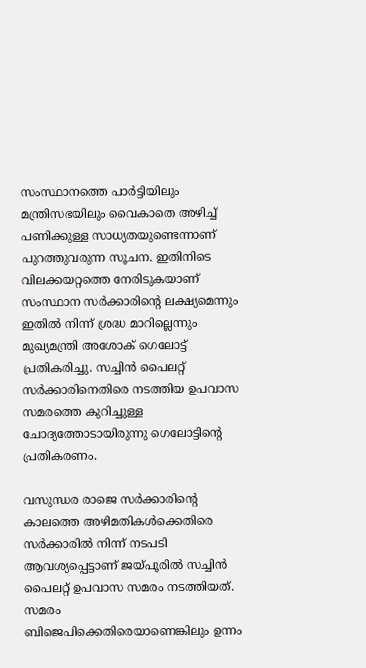സംസ്ഥാനത്തെ പാര്‍ട്ടിയിലും മന്ത്രിസഭയിലും വൈകാതെ അഴിച്ച് പണിക്കുള്ള സാധ്യതയുണ്ടെന്നാണ് പുറത്തുവരുന്ന സൂചന. ഇതിനിടെ വിലക്കയറ്റത്തെ നേരിടുകയാണ് സംസ്ഥാന സര്‍ക്കാരിന്റെ ലക്ഷ്യമെന്നും ഇതില്‍ നിന്ന് ശ്രദ്ധ മാറില്ലെന്നും മുഖ്യമന്ത്രി അശോക് ഗെലോട്ട് പ്രതികരിച്ചു. സച്ചിന്‍ പൈലറ്റ് സര്‍ക്കാരിനെതിരെ നടത്തിയ ഉപവാസ സമരത്തെ കുറിച്ചുള്ള ചോദ്യത്തോടായിരുന്നു ഗെലോട്ടിന്റെ പ്രതികരണം.

വസുന്ധര രാജെ സര്‍ക്കാരിന്റെ കാലത്തെ അഴിമതികള്‍ക്കെതിരെ സര്‍ക്കാരില്‍ നിന്ന് നടപടി ആവശ്യപ്പെട്ടാണ് ജയ്പൂരില്‍ സച്ചിന്‍ പൈലറ്റ് ഉപവാസ സമരം നടത്തിയത്. സമരം ബിജെപിക്കെതിരെയാണെങ്കിലും ഉന്നം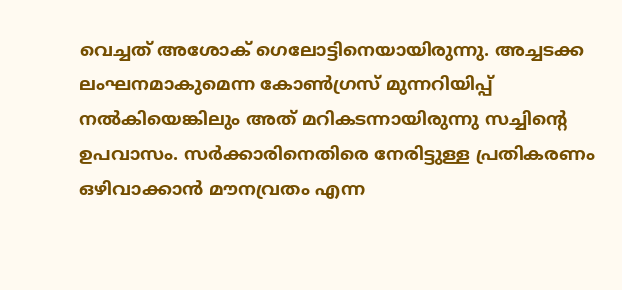വെച്ചത് അശോക് ഗെലോട്ടിനെയായിരുന്നു. അച്ചടക്ക ലംഘനമാകുമെന്ന കോണ്‍ഗ്രസ് മുന്നറിയിപ്പ് നല്‍കിയെങ്കിലും അത് മറികടന്നായിരുന്നു സച്ചിന്റെ ഉപവാസം. സര്‍ക്കാരിനെതിരെ നേരിട്ടുള്ള പ്രതികരണം ഒഴിവാക്കാന്‍ മൗനവ്രതം എന്ന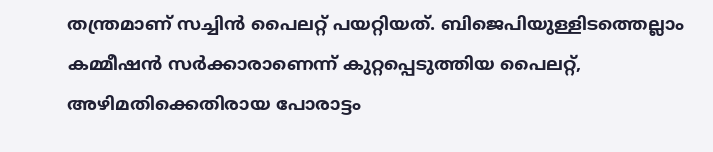തന്ത്രമാണ് സച്ചിന്‍ പൈലറ്റ് പയറ്റിയത്. ബിജെപിയുള്ളിടത്തെല്ലാം കമ്മീഷന്‍ സര്‍ക്കാരാണെന്ന് കുറ്റപ്പെടുത്തിയ പൈലറ്റ്, അഴിമതിക്കെതിരായ പോരാട്ടം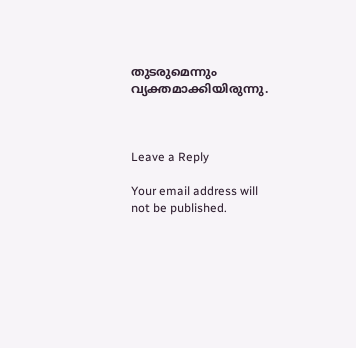തുടരുമെന്നും വ്യക്തമാക്കിയിരുന്നു.



Leave a Reply

Your email address will not be published.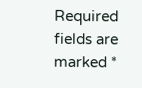Required fields are marked *